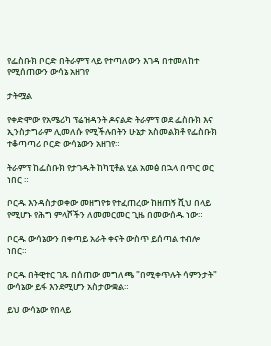የፌስቡክ ቦርድ በትራምፕ ላይ የተጣለውን እገዳ በተመለከተ የሚሰጠውን ውሳኔ አዘገየ

ታትሟል

የቀድሞው የአሜሪካ ፕሬዝዳንት ዶናልድ ትራምፕ ወደ ፌስቡክ እና ኢንስታግራም ሊመለሱ የሚችሉበትን ሁኔታ አስመልክቶ የፌስቡክ ተቆጣጣሪ ቦርድ ውሳኔውን አዘገየ።

ትራምፕ ከፌስቡክ የታገዱት ከካፒቶል ሂል አመፅ በኋላ በጥር ወር ነበር ።

ቦርዱ እንዳስታወቀው መዘግየቱ የተፈጠረው ከዘጠኝ ሺህ በላይ የሚሆኑ የሕግ ምላሾችን ለመመርመር ጊዜ በመውሰዱ ነው።

ቦርዱ ውሳኔውን በቀጣይ አራት ቀናት ውስጥ ይሰጣል ተብሎ ነበር።

ቦርዱ በትዊተር ገጹ በሰጠው መግለጫ "በሚቀጥሉት ሳምንታት" ውሳኔው ይፋ እንደሚሆን አስታውቋል።

ይህ ውሳኔው የበላይ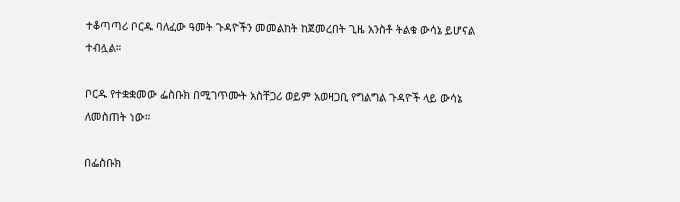ተቆጣጣሪ ቦርዱ ባለፈው ዓመት ጉዳዮችን መመልከት ከጀመረበት ጊዜ አንስቶ ትልቁ ውሳኔ ይሆናል ተብሏል።

ቦርዱ የተቋቋመው ፌስቡክ በሚገጥሙት አስቸጋሪ ወይም አወዛጋቢ የግልግል ጉዳዮች ላይ ውሳኔ ለመስጠት ነው።

በፌስቡክ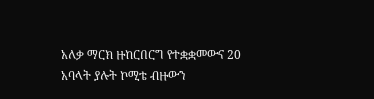አለቃ ማርክ ዙከርበርግ የተቋቋመውና 20 አባላት ያሉት ኮሚቴ ብዙውን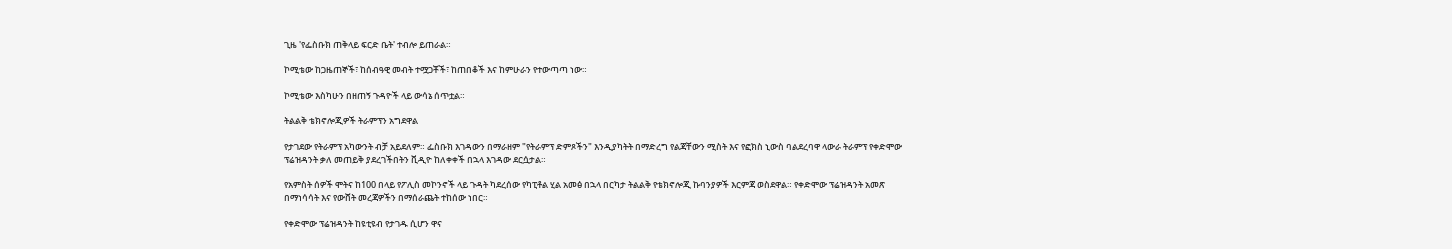ጊዜ 'የፌስቡክ ጠቅላይ ፍርድ ቤት' ተብሎ ይጠራል።

ኮሚቴው ከጋዜጠኞች፣ ከሰብዓዊ መብት ተሟጋቾች፣ ከጠበቆች እና ከምሁራን የተውጣጣ ነው።

ኮሚቴው እስካሁን በዘጠኝ ጉዳዮች ላይ ውሳኔ ሰጥቷል።

ትልልቅ ቴክኖሎጂዎች ትራምፕን አግደዋል

የታገደው የትራምፕ አካውንት ብቻ አይደለም። ፌስቡክ እገዳውን በማራዘም "የትራምፕ ድምጾችን" እንዲያካትት በማድረግ የልጃቸውን ሚስት እና የፎክስ ኒውስ ባልደረባዋ ላውራ ትራምፕ የቀድሞው ፕሬዝዳንት ቃለ መጠይቅ ያደረገችበትን ቪዲዮ ከለቀቀች በኋላ እገዳው ደርሷታል።

የአምስት ሰዎች ሞትና ከ100 በላይ የፖሊስ መኮንኖች ላይ ጉዳት ካደረሰው የካፒቶል ሂል አመፅ በኋላ በርካታ ትልልቅ የቴክኖሎጂ ኩባንያዎች እርምጃ ወስደዋል። የቀድሞው ፕሬዝዳንት አመጽ በማነሳሳት እና የውሸት መረጃዎችን በማሰራጨት ተከሰው ነበር።

የቀድሞው ፕሬዝዳንት ከዩቲዩብ የታገዱ ሲሆን ዋና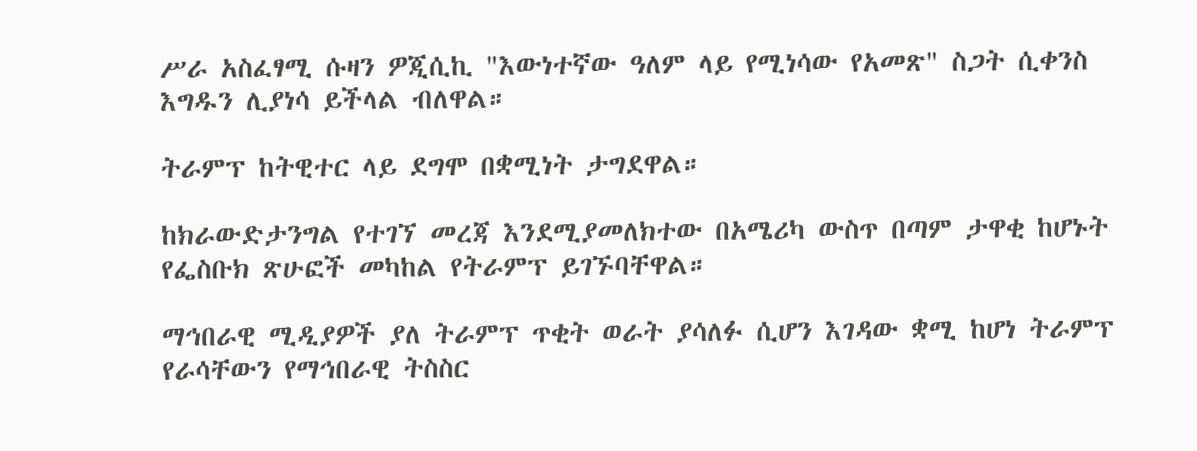ሥራ አስፈፃሚ ሱዛን ዎጂሲኪ "እውነተኛው ዓለም ላይ የሚነሳው የአመጽ" ስጋት ሲቀንስ እግዱን ሊያነሳ ይችላል ብለዋል።

ትራምፕ ከትዊተር ላይ ደግሞ በቋሚነት ታግደዋል።

ከክራውድታንግል የተገኘ መረጃ እንደሚያመለክተው በአሜሪካ ውስጥ በጣም ታዋቂ ከሆኑት የፌስቡክ ጽሁፎች መካከል የትራምፕ ይገኙባቸዋል።

ማኅበራዊ ሚዲያዎች ያለ ትራምፕ ጥቂት ወራት ያሳለፉ ሲሆን እገዳው ቋሚ ከሆነ ትራምፕ የራሳቸውን የማኅበራዊ ትስስር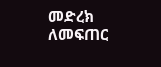መድረክ ለመፍጠር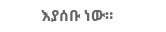እያሰቡ ነው።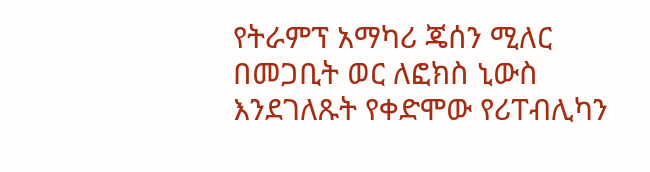የትራምፕ አማካሪ ጄሰን ሚለር በመጋቢት ወር ለፎክስ ኒውስ እንደገለጹት የቀድሞው የሪፐብሊካን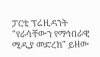ፓርቲ ፕሬዚዳንት "የራሳቸውን የማኅበራዊ ሚዲያ መድረክ" ይዘው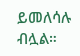ይመለሳሉ ብሏል።